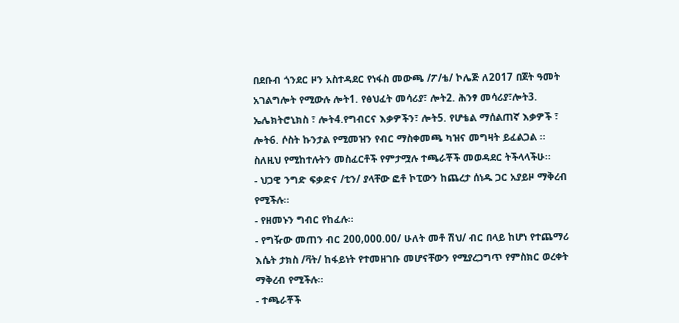በደቡብ ጎንደር ዞን አስተዳደር የነፋስ መውጫ /ፖ/ቴ/ ኮሌጅ ለ2017 በጀት ዓመት አገልግሎት የሚውሉ ሎት1. የፅህፈት መሳሪያ፣ ሎት2. ሕንፃ መሳሪያ፣ሎት3. ኤሌክትሮኒክስ ፣ ሎት4.የግብርና እቃዎችን፣ ሎት5. የሆቴል ማሰልጠኛ እቃዎች ፣ ሎት6. ሶስት ኩንታል የሚመዝን የብር ማስቀመጫ ካዝና መግዛት ይፈልጋል ፡፡ ስለዚህ የሚከተሉትን መስፈርቶች የምታሟሉ ተጫራቾች መወዳደር ትችላላችሁ፡፡
- ህጋዊ ንግድ ፍቃድና /ቲን/ ያላቸው ፎቶ ኮፒውን ከጨረታ ሰነዱ ጋር አያይዞ ማቅረብ የሚችሉ፡፡
- የዘመኑን ግብር የከፈሉ፡፡
- የግዥው መጠን ብር 200,000.00/ ሁለት መቶ ሽህ/ ብር በላይ ከሆነ የተጨማሪ እሴት ታክስ /ቫት/ ከፋይነት የተመዘገቡ መሆናቸውን የሚያረጋግጥ የምስክር ወረቀት ማቅረብ የሚችሉ፡፡
- ተጫራቾች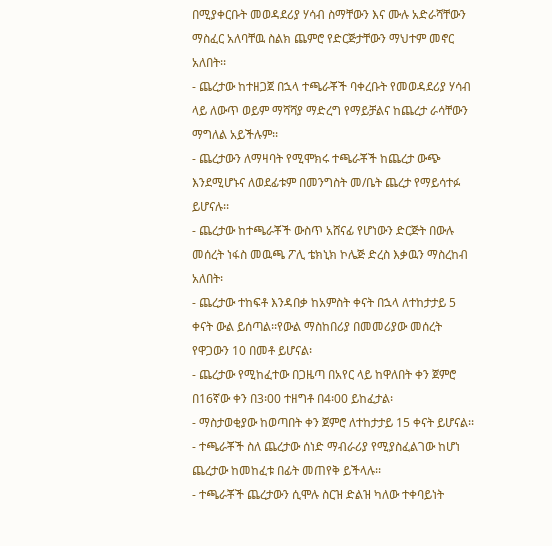በሚያቀርቡት መወዳደሪያ ሃሳብ ስማቸውን እና ሙሉ አድራሻቸውን ማስፈር አለባቸዉ ስልክ ጨምሮ የድርጅታቸውን ማህተም መኖር አለበት፡፡
- ጨረታው ከተዘጋጀ በኋላ ተጫራቾች ባቀረቡት የመወዳደሪያ ሃሳብ ላይ ለውጥ ወይም ማሻሻያ ማድረግ የማይቻልና ከጨረታ ራሳቸውን ማግለል አይችሉም፡፡
- ጨረታውን ለማዛባት የሚሞክሩ ተጫራቾች ከጨረታ ውጭ እንደሚሆኑና ለወደፊቱም በመንግስት መ/ቤት ጨረታ የማይሳተፉ ይሆናሉ፡፡
- ጨረታው ከተጫራቾች ውስጥ አሸናፊ የሆነውን ድርጅት በውሉ መሰረት ነፋስ መዉጫ ፖሊ ቴክኒክ ኮሌጅ ድረስ እቃዉን ማስረከብ አለበት፡
- ጨረታው ተከፍቶ እንዳበቃ ከአምስት ቀናት በኋላ ለተከታታይ 5 ቀናት ውል ይሰጣል፡፡የውል ማስከበሪያ በመመሪያው መሰረት የዋጋውን 10 በመቶ ይሆናል፡
- ጨረታው የሚከፈተው በጋዜጣ በአየር ላይ ከዋለበት ቀን ጀምሮ በ16ኛው ቀን በ3፡00 ተዘግቶ በ4፡00 ይከፈታል፡
- ማስታወቂያው ከወጣበት ቀን ጀምሮ ለተከታታይ 15 ቀናት ይሆናል፡፡
- ተጫራቾች ስለ ጨረታው ሰነድ ማብራሪያ የሚያስፈልገው ከሆነ ጨረታው ከመከፈቱ በፊት መጠየቅ ይችላሉ፡፡
- ተጫራቾች ጨረታውን ሲሞሉ ስርዝ ድልዝ ካለው ተቀባይነት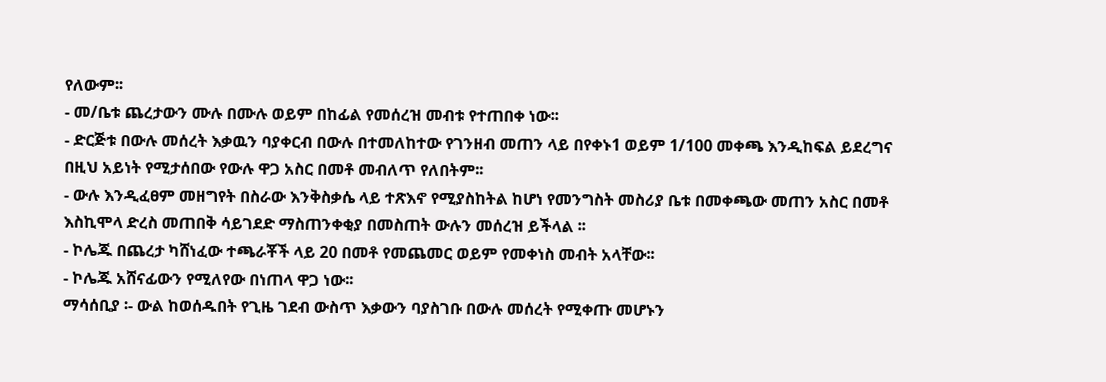የለውም፡፡
- መ/ቤቱ ጨረታውን ሙሉ በሙሉ ወይም በከፊል የመሰረዝ መብቱ የተጠበቀ ነው፡፡
- ድርጅቱ በውሉ መሰረት እቃዉን ባያቀርብ በውሉ በተመለከተው የገንዘብ መጠን ላይ በየቀኑ1 ወይም 1/100 መቀጫ እንዲከፍል ይደረግና በዚህ አይነት የሚታሰበው የውሉ ዋጋ አስር በመቶ መብለጥ የለበትም፡፡
- ውሉ እንዲፈፀም መዘግየት በስራው እንቅስቃሴ ላይ ተጽእኖ የሚያስከትል ከሆነ የመንግስት መስሪያ ቤቱ በመቀጫው መጠን አስር በመቶ እስኪሞላ ድረስ መጠበቅ ሳይገደድ ማስጠንቀቂያ በመስጠት ውሉን መሰረዝ ይችላል ፡፡
- ኮሌጁ በጨረታ ካሸነፈው ተጫራቾች ላይ 20 በመቶ የመጨመር ወይም የመቀነስ መብት አላቸው፡፡
- ኮሌጁ አሸናፊውን የሚለየው በነጠላ ዋጋ ነው፡፡
ማሳሰቢያ ፡- ውል ከወሰዱበት የጊዜ ገደብ ውስጥ እቃውን ባያስገቡ በውሉ መሰረት የሚቀጡ መሆኑን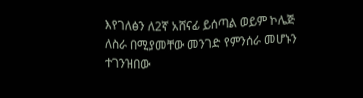እየገለፅን ለ2ኛ አሸናፊ ይሰጣል ወይም ኮሌጅ ለስራ በሚያመቸው መንገድ የምንሰራ መሆኑን ተገንዝበው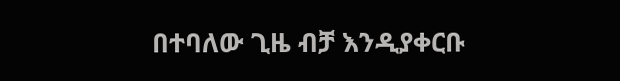በተባለው ጊዜ ብቻ እንዲያቀርቡ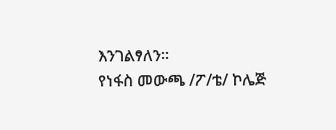እንገልፃለን፡፡
የነፋስ መውጫ /ፖ/ቴ/ ኮሌጅ